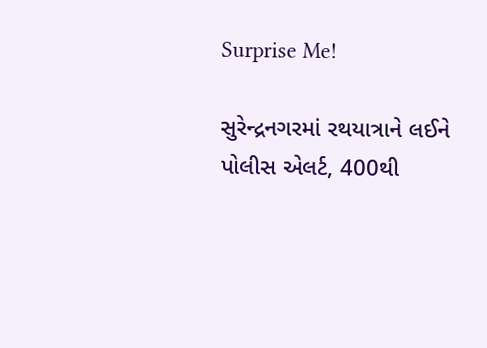Surprise Me!

સુરેન્દ્રનગરમાં રથયાત્રાને લઈને પોલીસ એલર્ટ, 400થી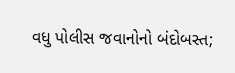વધુ પોલીસ જવાનોનો બંદોબસ્ત;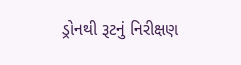ડ્રોનથી રૂટનું નિરીક્ષણ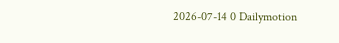2026-07-14 0 Dailymotion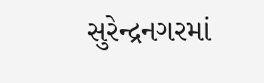સુરેન્દ્રનગરમાં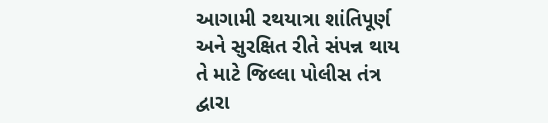આગામી રથયાત્રા શાંતિપૂર્ણ અને સુરક્ષિત રીતે સંપન્ન થાય તે માટે જિલ્લા પોલીસ તંત્ર દ્વારા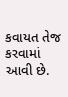કવાયત તેજ કરવામાં આવી છે.